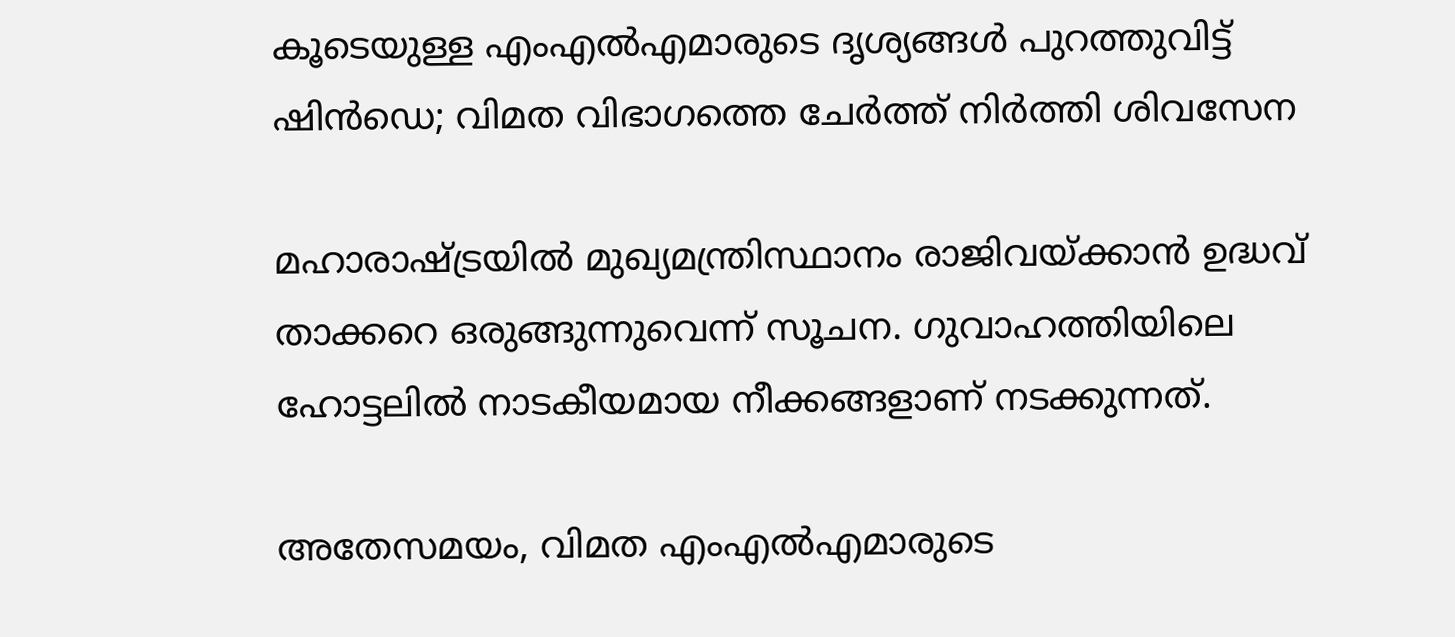കൂടെയുള്ള എംഎല്‍എമാരുടെ ദൃശ്യങ്ങള്‍ പുറത്തുവിട്ട് ഷിന്‍ഡെ; വിമത വിഭാഗത്തെ ചേര്‍ത്ത് നിര്‍ത്തി ശിവസേന

മഹാരാഷ്ട്രയില്‍ മുഖ്യമന്ത്രിസ്ഥാനം രാജിവയ്ക്കാന്‍ ഉദ്ധവ് താക്കറെ ഒരുങ്ങുന്നുവെന്ന് സൂചന. ഗുവാഹത്തിയിലെ ഹോട്ടലില്‍ നാടകീയമായ നീക്കങ്ങളാണ് നടക്കുന്നത്.

അതേസമയം, വിമത എംഎല്‍എമാരുടെ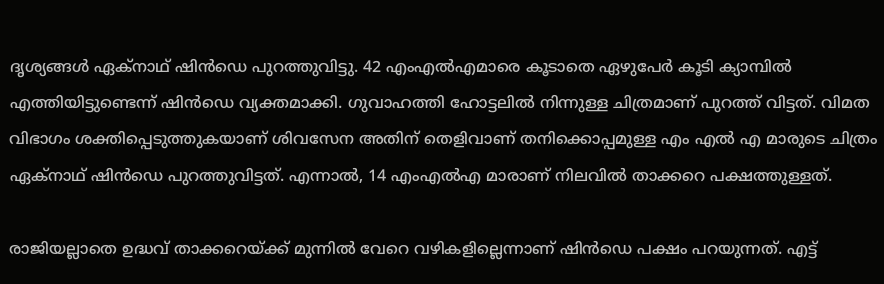ദൃശ്യങ്ങള്‍ ഏക്നാഥ് ഷിന്‍ഡെ പുറത്തുവിട്ടു. 42 എംഎല്‍എമാരെ കൂടാതെ ഏഴുപേര്‍ കൂടി ക്യാമ്പില്‍ എത്തിയിട്ടുണ്ടെന്ന് ഷിന്‍ഡെ വ്യക്തമാക്കി. ഗുവാഹത്തി ഹോട്ടലില്‍ നിന്നുള്ള ചിത്രമാണ് പുറത്ത് വിട്ടത്. വിമത വിഭാഗം ശക്തിപ്പെടുത്തുകയാണ് ശിവസേന അതിന് തെളിവാണ് തനിക്കൊപ്പമുള്ള എം എല്‍ എ മാരുടെ ചിത്രം ഏക്‌നാഥ് ഷിന്‍ഡെ പുറത്തുവിട്ടത്. എന്നാല്‍, 14 എംഎല്‍എ മാരാണ് നിലവില്‍ താക്കറെ പക്ഷത്തുള്ളത്.

രാജിയല്ലാതെ ഉദ്ധവ് താക്കറെയ്ക്ക് മുന്നില്‍ വേറെ വഴികളില്ലെന്നാണ് ഷിന്‍ഡെ പക്ഷം പറയുന്നത്. എട്ട്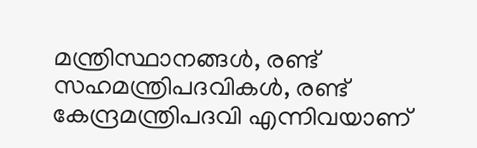മന്ത്രിസ്ഥാനങ്ങള്‍, രണ്ട് സഹമന്ത്രിപദവികള്‍, രണ്ട് കേന്ദ്രമന്ത്രിപദവി എന്നിവയാണ്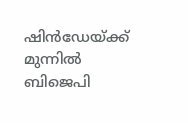ഷിന്‍ഡേയ്ക്ക് മുന്നില്‍ ബിജെപി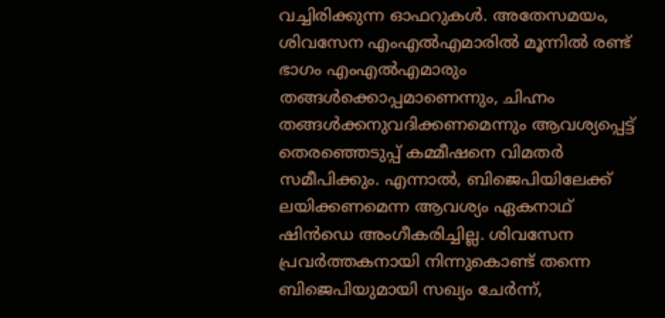വച്ചിരിക്കുന്ന ഓഫറുകള്‍. അതേസമയം, ശിവസേന എംഎല്‍എമാരില്‍ മൂന്നില്‍ രണ്ട് ഭാഗം എംഎല്‍എമാരും തങ്ങള്‍ക്കൊപ്പമാണെന്നും, ചിഹ്നം തങ്ങള്‍ക്കനുവദിക്കണമെന്നും ആവശ്യപ്പെട്ട് തെരഞ്ഞെടുപ്പ് കമ്മീഷനെ വിമതര്‍ സമീപിക്കും. എന്നാല്‍, ബിജെപിയിലേക്ക് ലയിക്കണമെന്ന ആവശ്യം ഏകനാഥ് ഷിന്‍ഡെ അംഗീകരിച്ചില്ല. ശിവസേന പ്രവര്‍ത്തകനായി നിന്നുകൊണ്ട് തന്നെ ബിജെപിയുമായി സഖ്യം ചേര്‍ന്ന്,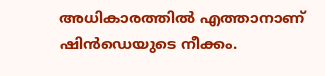അധികാരത്തില്‍ എത്താനാണ് ഷിന്‍ഡെയുടെ നീക്കം.